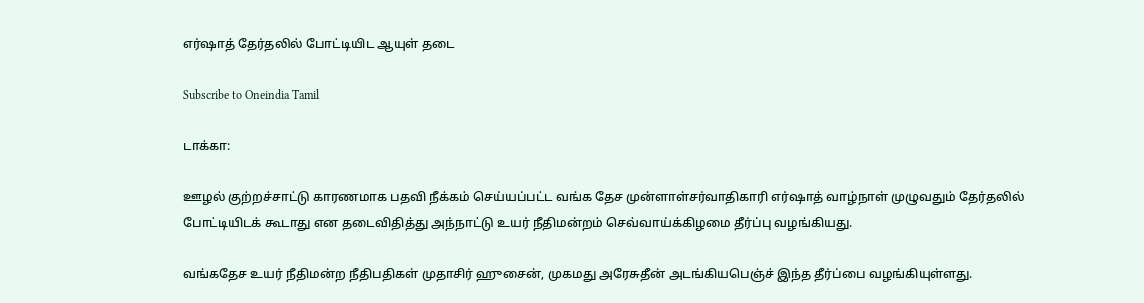எர்ஷாத் தேர்தலில் போட்டியிட ஆயுள் தடை

Subscribe to Oneindia Tamil

டாக்கா:

ஊழல் குற்றச்சாட்டு காரணமாக பதவி நீக்கம் செய்யப்பட்ட வங்க தேச முன்ளாள்சர்வாதிகாரி எர்ஷாத் வாழ்நாள் முழுவதும் தேர்தலில் போட்டியிடக் கூடாது என தடைவிதித்து அந்நாட்டு உயர் நீதிமன்றம் செவ்வாய்க்கிழமை தீர்ப்பு வழங்கியது.

வங்கதேச உயர் நீதிமன்ற நீதிபதிகள் முதாசிர் ஹுசைன், முகமது அரேசுதீன் அடங்கியபெஞ்ச் இந்த தீர்ப்பை வழங்கியுள்ளது.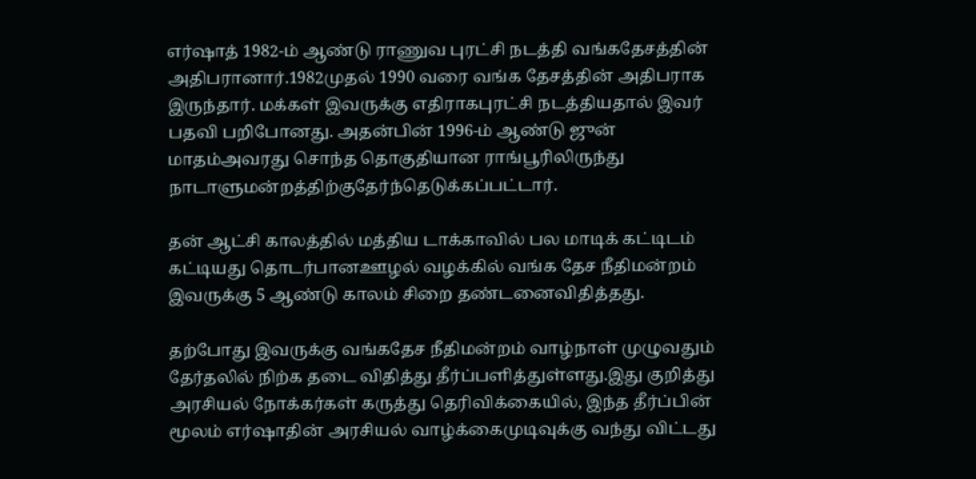எர்ஷாத் 1982-ம் ஆண்டு ராணுவ புரட்சி நடத்தி வங்கதேசத்தின் அதிபரானார்.1982முதல் 1990 வரை வங்க தேசத்தின் அதிபராக இருந்தார். மக்கள் இவருக்கு எதிராகபுரட்சி நடத்தியதால் இவர் பதவி பறிபோனது. அதன்பின் 1996-ம் ஆண்டு ஜுன் மாதம்அவரது சொந்த தொகுதியான ராங்பூரிலிருந்து நாடாளுமன்றத்திற்குதேர்ந்தெடுக்கப்பட்டார்.

தன் ஆட்சி காலத்தில் மத்திய டாக்காவில் பல மாடிக் கட்டிடம் கட்டியது தொடர்பானஊழல் வழக்கில் வங்க தேச நீதிமன்றம் இவருக்கு 5 ஆண்டு காலம் சிறை தண்டனைவிதித்தது.

தற்போது இவருக்கு வங்கதேச நீதிமன்றம் வாழ்நாள் முழுவதும் தேர்தலில் நிற்க தடை விதித்து தீர்ப்பளித்துள்ளது.இது குறித்து அரசியல் நோக்கர்கள் கருத்து தெரிவிக்கையில், இந்த தீர்ப்பின் மூலம் எர்ஷாதின் அரசியல் வாழ்க்கைமுடிவுக்கு வந்து விட்டது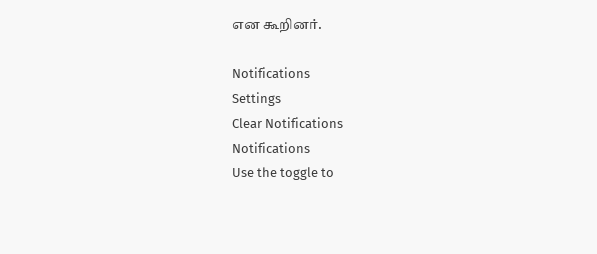என கூறினர்.

Notifications
Settings
Clear Notifications
Notifications
Use the toggle to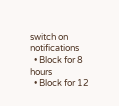switch on notifications
  • Block for 8 hours
  • Block for 12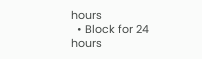hours
  • Block for 24 hours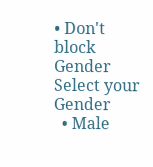• Don't block
Gender
Select your Gender
  • Male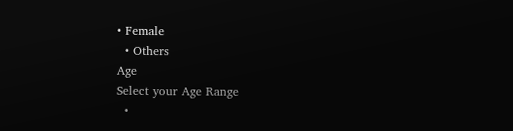• Female
  • Others
Age
Select your Age Range
  •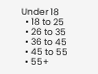Under 18
  • 18 to 25
  • 26 to 35
  • 36 to 45
  • 45 to 55
  • 55+